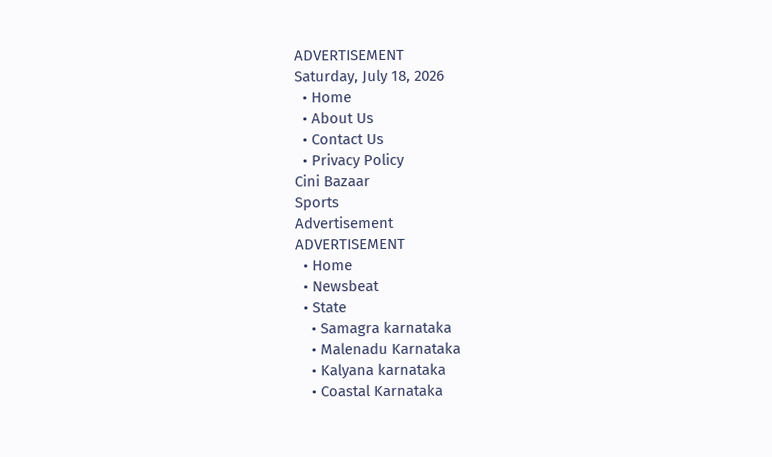ADVERTISEMENT
Saturday, July 18, 2026
  • Home
  • About Us
  • Contact Us
  • Privacy Policy
Cini Bazaar
Sports
Advertisement
ADVERTISEMENT
  • Home
  • Newsbeat
  • State
    • Samagra karnataka
    • Malenadu Karnataka
    • Kalyana karnataka
    • Coastal Karnataka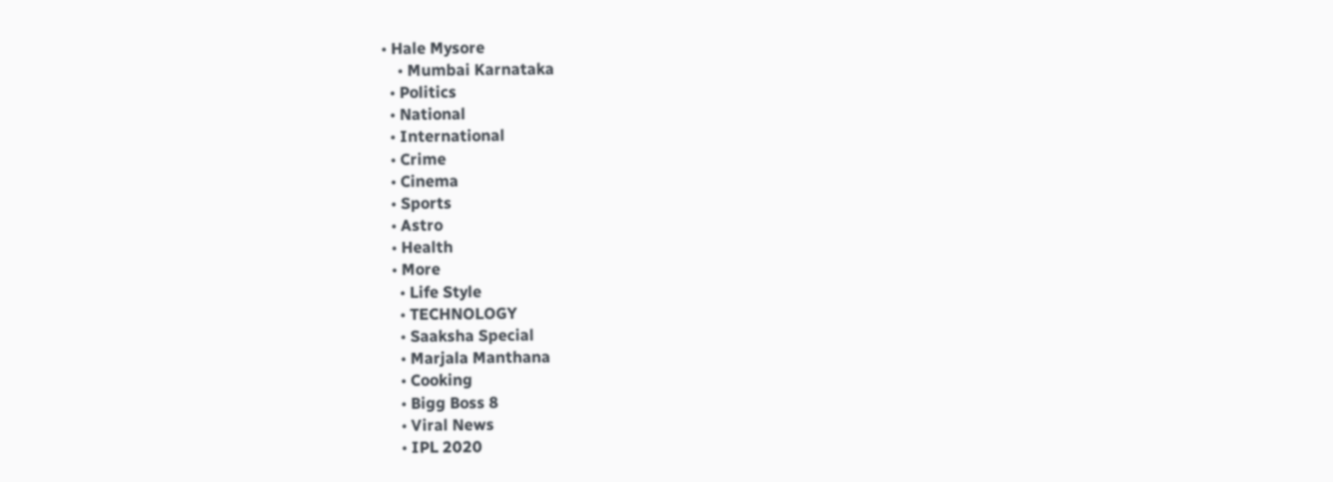• Hale Mysore
    • Mumbai Karnataka
  • Politics
  • National
  • International
  • Crime
  • Cinema
  • Sports
  • Astro
  • Health
  • More
    • Life Style
    • TECHNOLOGY
    • Saaksha Special
    • Marjala Manthana
    • Cooking
    • Bigg Boss 8
    • Viral News
    • IPL 2020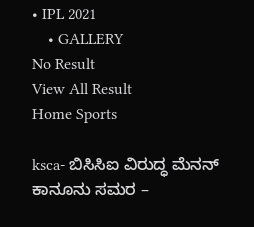• IPL 2021
    • GALLERY
No Result
View All Result
Home Sports

ksca- ಬಿಸಿಸಿಐ ವಿರುದ್ಧ ಮೆನನ್ ಕಾನೂನು ಸಮರ –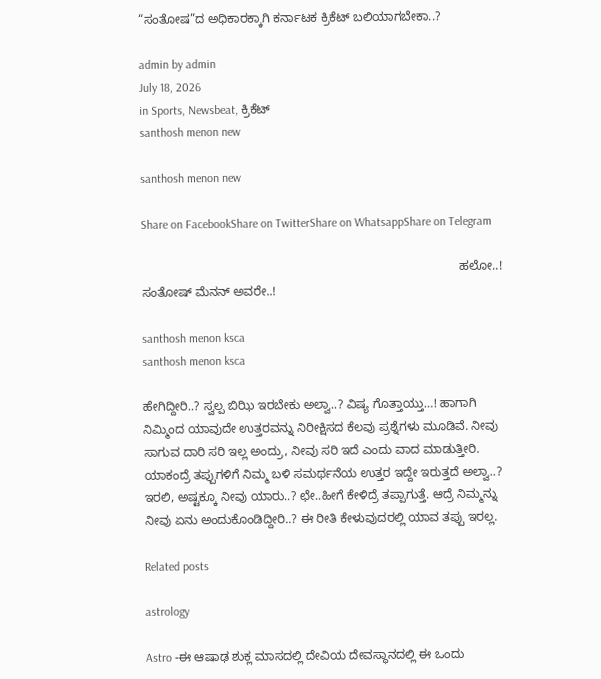“ಸಂತೋಷ”ದ ಅಧಿಕಾರಕ್ಕಾಗಿ ಕರ್ನಾಟಕ ಕ್ರಿಕೆಟ್ ಬಲಿಯಾಗಬೇಕಾ..?

admin by admin
July 18, 2026
in Sports, Newsbeat, ಕ್ರಿಕೆಟ್
santhosh menon new

santhosh menon new

Share on FacebookShare on TwitterShare on WhatsappShare on Telegram

                                                                                            ಹಲೋ..! ಸಂತೋಷ್ ಮೆನನ್ ಅವರೇ..!

santhosh menon ksca
santhosh menon ksca

ಹೇಗಿದ್ದೀರಿ..? ಸ್ವಲ್ಪ ಬಿಝಿ ಇರಬೇಕು ಅಲ್ವಾ..? ವಿಷ್ಯ ಗೊತ್ತಾಯ್ತು…! ಹಾಗಾಗಿ ನಿಮ್ಮಿಂದ ಯಾವುದೇ ಉತ್ತರವನ್ನು ನಿರೀಕ್ಷಿಸದ ಕೆಲವು ಪ್ರಶ್ನೆಗಳು ಮೂಡಿವೆ. ನೀವು ಸಾಗುವ ದಾರಿ ಸರಿ ಇಲ್ಲ ಅಂದ್ರು, ನೀವು ಸರಿ ಇದೆ ಎಂದು ವಾದ ಮಾಡುತ್ತೀರಿ. ಯಾಕಂದ್ರೆ ತಪ್ಪುಗಳಿಗೆ ನಿಮ್ಮ ಬಳಿ ಸಮರ್ಥನೆಯ ಉತ್ತರ ಇದ್ದೇ ಇರುತ್ತದೆ ಅಲ್ವಾ..?
ಇರಲಿ, ಅಷ್ಟಕ್ಕೂ ನೀವು ಯಾರು..? ಛೇ..ಹೀಗೆ ಕೇಳಿದ್ರೆ ತಪ್ಪಾಗುತ್ತೆ. ಆದ್ರೆ ನಿಮ್ಮನ್ನು ನೀವು ಏನು ಅಂದುಕೊಂಡಿದ್ದೀರಿ..? ಈ ರೀತಿ ಕೇಳುವುದರಲ್ಲಿ ಯಾವ ತಪ್ಪು ಇರಲ್ಲ.

Related posts

astrology

Astro -ಈ ಆಷಾಢ ಶುಕ್ಲ ಮಾಸದಲ್ಲಿ ದೇವಿಯ ದೇವಸ್ಥಾನದಲ್ಲಿ ಈ ಒಂದು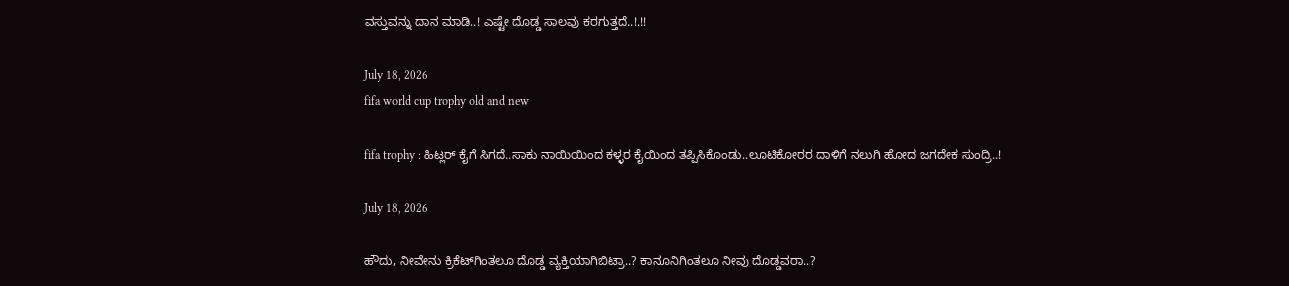ವಸ್ತುವನ್ನು ದಾನ ಮಾಡಿ..! ಎಷ್ಟೇ ದೊಡ್ಡ ಸಾಲವು ಕರಗುತ್ತದೆ..!.!!

July 18, 2026
fifa world cup trophy old and new

fifa trophy : ಹಿಟ್ಲರ್ ಕೈಗೆ ಸಿಗದೆ..ಸಾಕು ನಾಯಿಯಿಂದ ಕಳ್ಳರ ಕೈಯಿಂದ ತಪ್ಪಿಸಿಕೊಂಡು..ಲೂಟಿಕೋರರ ದಾಳಿಗೆ ನಲುಗಿ ಹೋದ ಜಗದೇಕ ಸುಂದ್ರಿ..!

July 18, 2026

ಹೌದು, ನೀವೇನು ಕ್ರಿಕೆಟ್‍ಗಿಂತಲೂ ದೊಡ್ಡ ವ್ಯಕ್ತಿಯಾಗಿಬಿಟ್ರಾ..? ಕಾನೂನಿಗಿಂತಲೂ ನೀವು ದೊಡ್ಡವರಾ..?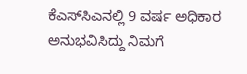ಕೆಎಸ್‍ಸಿಎನಲ್ಲಿ 9 ವರ್ಷ ಅಧಿಕಾರ ಅನುಭವಿಸಿದ್ದು ನಿಮಗೆ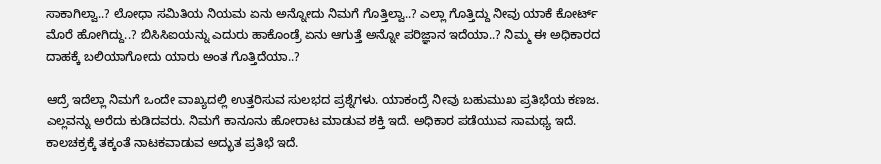ಸಾಕಾಗಿಲ್ವಾ..? ಲೋಧಾ ಸಮಿತಿಯ ನಿಯಮ ಏನು ಅನ್ನೋದು ನಿಮಗೆ ಗೊತ್ತಿಲ್ವಾ..? ಎಲ್ಲಾ ಗೊತ್ತಿದ್ದು ನೀವು ಯಾಕೆ ಕೋರ್ಟ್ ಮೊರೆ ಹೋಗಿದ್ದು..? ಬಿಸಿಸಿಐಯನ್ನು ಎದುರು ಹಾಕೊಂಡ್ರೆ ಏನು ಆಗುತ್ತೆ ಅನ್ನೋ ಪರಿಜ್ಞಾನ ಇದೆಯಾ..? ನಿಮ್ಮ ಈ ಅಧಿಕಾರದ ದಾಹಕ್ಕೆ ಬಲಿಯಾಗೋದು ಯಾರು ಅಂತ ಗೊತ್ತಿದೆಯಾ..?

ಆದ್ರೆ ಇದೆಲ್ಲಾ ನಿಮಗೆ ಒಂದೇ ವಾಖ್ಯದಲ್ಲಿ ಉತ್ತರಿಸುವ ಸುಲಭದ ಪ್ರಶ್ನೆಗಳು. ಯಾಕಂದ್ರೆ ನೀವು ಬಹುಮುಖ ಪ್ರತಿಭೆಯ ಕಣಜ. ಎಲ್ಲವನ್ನು ಅರೆದು ಕುಡಿದವರು. ನಿಮಗೆ ಕಾನೂನು ಹೋರಾಟ ಮಾಡುವ ಶಕ್ತಿ ಇದೆ. ಅಧಿಕಾರ ಪಡೆಯುವ ಸಾಮಥ್ಯ ಇದೆ. ಕಾಲಚಕ್ರಕ್ಕೆ ತಕ್ಕಂತೆ ನಾಟಕವಾಡುವ ಅದ್ಭುತ ಪ್ರತಿಭೆ ಇದೆ.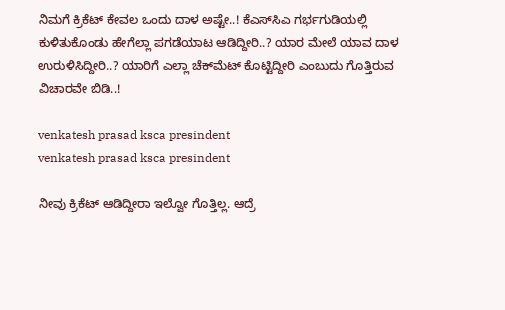ನಿಮಗೆ ಕ್ರಿಕೆಟ್ ಕೇವಲ ಒಂದು ದಾಳ ಅಷ್ಟೇ..! ಕೆಎಸ್‍ಸಿಎ ಗರ್ಭಗುಡಿಯಲ್ಲಿ ಕುಳಿತುಕೊಂಡು ಹೇಗೆಲ್ಲಾ ಪಗಡೆಯಾಟ ಆಡಿದ್ದೀರಿ..? ಯಾರ ಮೇಲೆ ಯಾವ ದಾಳ ಉರುಳಿಸಿದ್ದೀರಿ..? ಯಾರಿಗೆ ಎಲ್ಲಾ ಚೆಕ್‍ಮೆಟ್ ಕೊಟ್ಟಿದ್ದೀರಿ ಎಂಬುದು ಗೊತ್ತಿರುವ ವಿಚಾರವೇ ಬಿಡಿ..!

venkatesh prasad ksca presindent
venkatesh prasad ksca presindent

ನೀವು ಕ್ರಿಕೆಟ್ ಆಡಿದ್ದೀರಾ ಇಲ್ವೋ ಗೊತ್ತಿಲ್ಲ. ಆದ್ರೆ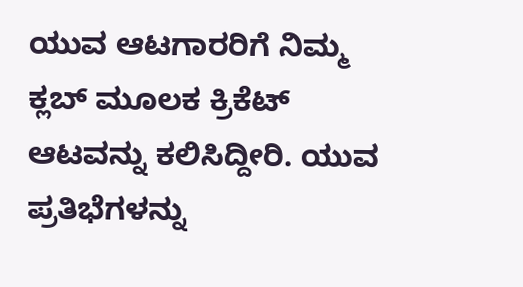ಯುವ ಆಟಗಾರರಿಗೆ ನಿಮ್ಮ ಕ್ಲಬ್ ಮೂಲಕ ಕ್ರಿಕೆಟ್ ಆಟವನ್ನು ಕಲಿಸಿದ್ದೀರಿ. ಯುವ ಪ್ರತಿಭೆಗಳನ್ನು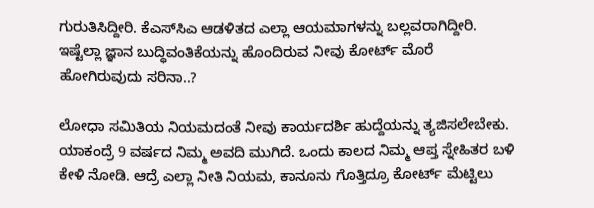ಗುರುತಿಸಿದ್ದೀರಿ. ಕೆಎಸ್‍ಸಿಎ ಆಡಳಿತದ ಎಲ್ಲಾ ಆಯಮಾಗಳನ್ನು ಬಲ್ಲವರಾಗಿದ್ದೀರಿ. ಇಷ್ಟೆಲ್ಲಾ ಜ್ಞಾನ ಬುದ್ಧಿವಂತಿಕೆಯನ್ನು ಹೊಂದಿರುವ ನೀವು ಕೋರ್ಟ್ ಮೊರೆ ಹೋಗಿರುವುದು ಸರಿನಾ..?

ಲೋಧಾ ಸಮಿತಿಯ ನಿಯಮದಂತೆ ನೀವು ಕಾರ್ಯದರ್ಶಿ ಹುದ್ದೆಯನ್ನು ತ್ಯಜಿಸಲೇಬೇಕು. ಯಾಕಂದ್ರೆ 9 ವರ್ಷದ ನಿಮ್ಮ ಅವದಿ ಮುಗಿದೆ. ಒಂದು ಕಾಲದ ನಿಮ್ಮ ಆಪ್ತ ಸ್ನೇಹಿತರ ಬಳಿ ಕೇಳಿ ನೋಡಿ. ಆದ್ರೆ ಎಲ್ಲಾ ನೀತಿ ನಿಯಮ, ಕಾನೂನು ಗೊತ್ತಿದ್ರೂ ಕೋರ್ಟ್ ಮೆಟ್ಟಿಲು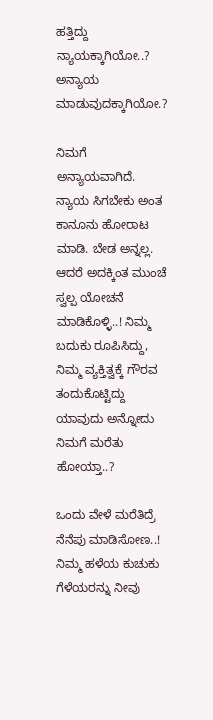ಹತ್ತಿದ್ದು ನ್ಯಾಯಕ್ಕಾಗಿಯೋ..? ಅನ್ಯಾಯ ಮಾಡುವುದಕ್ಕಾಗಿಯೋ.?

ನಿಮಗೆ ಅನ್ಯಾಯವಾಗಿದೆ. ನ್ಯಾಯ ಸಿಗಬೇಕು ಅಂತ ಕಾನೂನು ಹೋರಾಟ ಮಾಡಿ. ಬೇಡ ಅನ್ನಲ್ಲ. ಆದರೆ ಅದಕ್ಕಿಂತ ಮುಂಚೆ ಸ್ವಲ್ಪ ಯೋಚನೆ ಮಾಡಿಕೊಳ್ಳಿ..! ನಿಮ್ಮ ಬದುಕು ರೂಪಿಸಿದ್ದು, ನಿಮ್ಮ ವ್ಯಕ್ತಿತ್ವಕ್ಕೆ ಗೌರವ ತಂದುಕೊಟ್ಟಿದ್ದು ಯಾವುದು ಅನ್ನೋದು ನಿಮಗೆ ಮರೆತು ಹೋಯ್ತಾ..?

ಒಂದು ವೇಳೆ ಮರೆತಿದ್ರೆ ನೆನೆಪು ಮಾಡಿಸೋಣ..! ನಿಮ್ಮ ಹಳೆಯ ಕುಚುಕು ಗೆಳೆಯರನ್ನು ನೀವು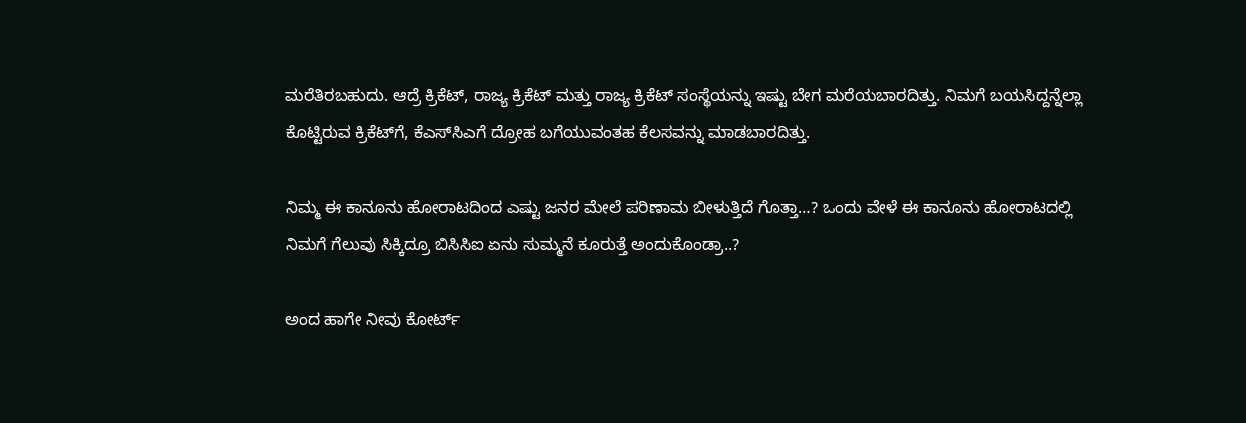ಮರೆತಿರಬಹುದು. ಆದ್ರೆ ಕ್ರಿಕೆಟ್, ರಾಜ್ಯ ಕ್ರಿಕೆಟ್ ಮತ್ತು ರಾಜ್ಯ ಕ್ರಿಕೆಟ್ ಸಂಸ್ಥೆಯನ್ನು ಇಷ್ಟು ಬೇಗ ಮರೆಯಬಾರದಿತ್ತು. ನಿಮಗೆ ಬಯಸಿದ್ದನ್ನೆಲ್ಲಾ ಕೊಟ್ಟಿರುವ ಕ್ರಿಕೆಟ್‍ಗೆ, ಕೆಎಸ್‍ಸಿಎಗೆ ದ್ರೋಹ ಬಗೆಯುವಂತಹ ಕೆಲಸವನ್ನು ಮಾಡಬಾರದಿತ್ತು.

ನಿಮ್ಮ ಈ ಕಾನೂನು ಹೋರಾಟದಿಂದ ಎಷ್ಟು ಜನರ ಮೇಲೆ ಪರಿಣಾಮ ಬೀಳುತ್ತಿದೆ ಗೊತ್ತಾ…? ಒಂದು ವೇಳೆ ಈ ಕಾನೂನು ಹೋರಾಟದಲ್ಲಿ ನಿಮಗೆ ಗೆಲುವು ಸಿಕ್ಕಿದ್ರೂ ಬಿಸಿಸಿಐ ಏನು ಸುಮ್ಮನೆ ಕೂರುತ್ತೆ ಅಂದುಕೊಂಡ್ರಾ..?

ಅಂದ ಹಾಗೇ ನೀವು ಕೋರ್ಟ್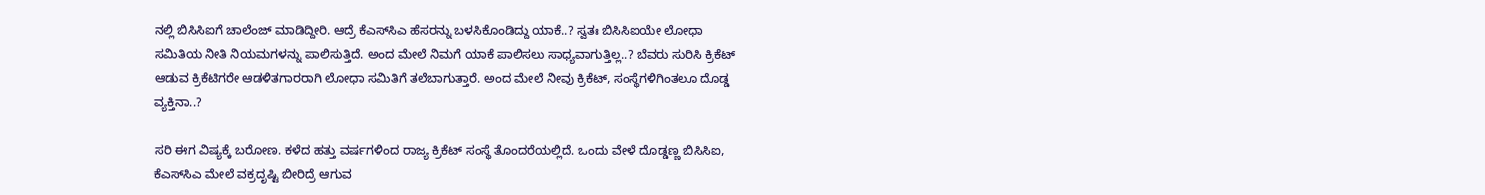ನಲ್ಲಿ ಬಿಸಿಸಿಐಗೆ ಚಾಲೆಂಜ್ ಮಾಡಿದ್ದೀರಿ. ಆದ್ರೆ ಕೆಎಸ್‍ಸಿಎ ಹೆಸರನ್ನು ಬಳಸಿಕೊಂಡಿದ್ದು ಯಾಕೆ..? ಸ್ವತಃ ಬಿಸಿಸಿಐಯೇ ಲೋಧಾ ಸಮಿತಿಯ ನೀತಿ ನಿಯಮಗಳನ್ನು ಪಾಲಿಸುತ್ತಿದೆ. ಅಂದ ಮೇಲೆ ನಿಮಗೆ ಯಾಕೆ ಪಾಲಿಸಲು ಸಾಧ್ಯವಾಗುತ್ತಿಲ್ಲ..? ಬೆವರು ಸುರಿಸಿ ಕ್ರಿಕೆಟ್ ಆಡುವ ಕ್ರಿಕೆಟಿಗರೇ ಆಡಳಿತಗಾರರಾಗಿ ಲೋಧಾ ಸಮಿತಿಗೆ ತಲೆಬಾಗುತ್ತಾರೆ. ಅಂದ ಮೇಲೆ ನೀವು ಕ್ರಿಕೆಟ್, ಸಂಸ್ಥೆಗಳಿಗಿಂತಲೂ ದೊಡ್ಡ ವ್ಯಕ್ತಿನಾ..?

ಸರಿ ಈಗ ವಿಷ್ಯಕ್ಕೆ ಬರೋಣ. ಕಳೆದ ಹತ್ತು ವರ್ಷಗಳಿಂದ ರಾಜ್ಯ ಕ್ರಿಕೆಟ್ ಸಂಸ್ಥೆ ತೊಂದರೆಯಲ್ಲಿದೆ. ಒಂದು ವೇಳೆ ದೊಡ್ಡಣ್ಣ ಬಿಸಿಸಿಐ, ಕೆಎಸ್‍ಸಿಎ ಮೇಲೆ ವಕ್ರದೃಷ್ಟಿ ಬೀರಿದ್ರೆ ಆಗುವ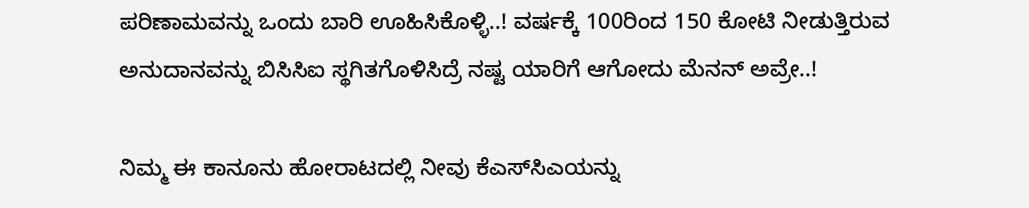ಪರಿಣಾಮವನ್ನು ಒಂದು ಬಾರಿ ಊಹಿಸಿಕೊಳ್ಳಿ..! ವರ್ಷಕ್ಕೆ 100ರಿಂದ 150 ಕೋಟಿ ನೀಡುತ್ತಿರುವ ಅನುದಾನವನ್ನು ಬಿಸಿಸಿಐ ಸ್ಥಗಿತಗೊಳಿಸಿದ್ರೆ ನಷ್ಟ ಯಾರಿಗೆ ಆಗೋದು ಮೆನನ್ ಅವ್ರೇ..!

ನಿಮ್ಮ ಈ ಕಾನೂನು ಹೋರಾಟದಲ್ಲಿ ನೀವು ಕೆಎಸ್‍ಸಿಎಯನ್ನು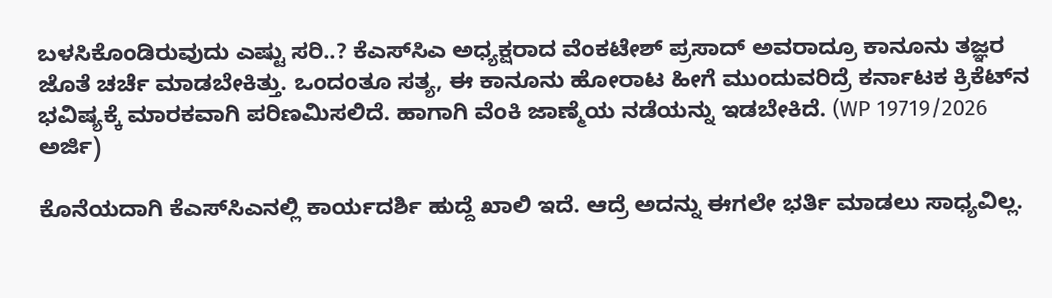ಬಳಸಿಕೊಂಡಿರುವುದು ಎಷ್ಟು ಸರಿ..? ಕೆಎಸ್‍ಸಿಎ ಅಧ್ಯಕ್ಷರಾದ ವೆಂಕಟೇಶ್ ಪ್ರಸಾದ್ ಅವರಾದ್ರೂ ಕಾನೂನು ತಜ್ಞರ ಜೊತೆ ಚರ್ಚೆ ಮಾಡಬೇಕಿತ್ತು. ಒಂದಂತೂ ಸತ್ಯ, ಈ ಕಾನೂನು ಹೋರಾಟ ಹೀಗೆ ಮುಂದುವರಿದ್ರೆ ಕರ್ನಾಟಕ ಕ್ರಿಕೆಟ್‍ನ ಭವಿಷ್ಯಕ್ಕೆ ಮಾರಕವಾಗಿ ಪರಿಣಮಿಸಲಿದೆ. ಹಾಗಾಗಿ ವೆಂಕಿ ಜಾಣ್ಮೆಯ ನಡೆಯನ್ನು ಇಡಬೇಕಿದೆ. (WP 19719/2026 ಅರ್ಜಿ)

ಕೊನೆಯದಾಗಿ ಕೆಎಸ್‍ಸಿಎನಲ್ಲಿ ಕಾರ್ಯದರ್ಶಿ ಹುದ್ದೆ ಖಾಲಿ ಇದೆ. ಆದ್ರೆ ಅದನ್ನು ಈಗಲೇ ಭರ್ತಿ ಮಾಡಲು ಸಾಧ್ಯವಿಲ್ಲ.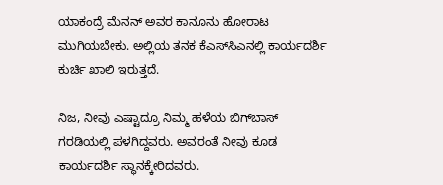ಯಾಕಂದ್ರೆ ಮೆನನ್ ಅವರ ಕಾನೂನು ಹೋರಾಟ ಮುಗಿಯಬೇಕು. ಅಲ್ಲಿಯ ತನಕ ಕೆಎಸ್‍ಸಿಎನಲ್ಲಿ ಕಾರ್ಯದರ್ಶಿ ಕುರ್ಚಿ ಖಾಲಿ ಇರುತ್ತದೆ.

ನಿಜ, ನೀವು ಎಷ್ಟಾದ್ರೂ ನಿಮ್ಮ ಹಳೆಯ ಬಿಗ್‍ಬಾಸ್ ಗರಡಿಯಲ್ಲಿ ಪಳಗಿದ್ದವರು. ಅವರಂತೆ ನೀವು ಕೂಡ ಕಾರ್ಯದರ್ಶಿ ಸ್ಥಾನಕ್ಕೇರಿದವರು.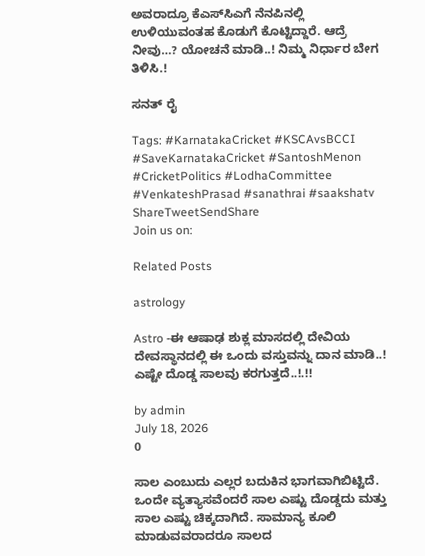ಅವರಾದ್ರೂ ಕೆಎಸ್‍ಸಿಎಗೆ ನೆನಪಿನಲ್ಲಿ ಉಳಿಯುವಂತಹ ಕೊಡುಗೆ ಕೊಟ್ಟಿದ್ದಾರೆ. ಆದ್ರೆ ನೀವು…? ಯೋಚನೆ ಮಾಡಿ..! ನಿಮ್ಮ ನಿರ್ಧಾರ ಬೇಗ ತಿಳಿಸಿ.!

ಸನತ್ ರೈ

Tags: #KarnatakaCricket #KSCAvsBCCI #SaveKarnatakaCricket #SantoshMenon #CricketPolitics #LodhaCommittee #VenkateshPrasad #sanathrai #saakshatv
ShareTweetSendShare
Join us on:

Related Posts

astrology

Astro -ಈ ಆಷಾಢ ಶುಕ್ಲ ಮಾಸದಲ್ಲಿ ದೇವಿಯ ದೇವಸ್ಥಾನದಲ್ಲಿ ಈ ಒಂದು ವಸ್ತುವನ್ನು ದಾನ ಮಾಡಿ..! ಎಷ್ಟೇ ದೊಡ್ಡ ಸಾಲವು ಕರಗುತ್ತದೆ..!.!!

by admin
July 18, 2026
0

ಸಾಲ ಎಂಬುದು ಎಲ್ಲರ ಬದುಕಿನ ಭಾಗವಾಗಿಬಿಟ್ಟಿದೆ. ಒಂದೇ ವ್ಯತ್ಯಾಸವೆಂದರೆ ಸಾಲ ಎಷ್ಟು ದೊಡ್ಡದು ಮತ್ತು ಸಾಲ ಎಷ್ಟು ಚಿಕ್ಕದಾಗಿದೆ. ಸಾಮಾನ್ಯ ಕೂಲಿ ಮಾಡುವವರಾದರೂ ಸಾಲದ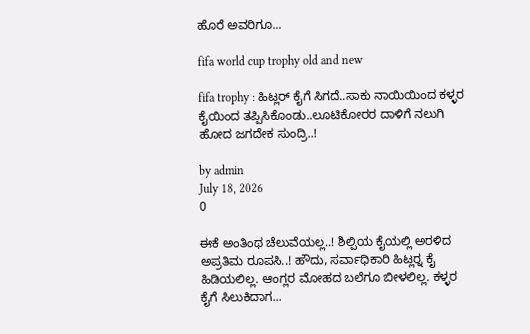ಹೊರೆ ಅವರಿಗೂ...

fifa world cup trophy old and new

fifa trophy : ಹಿಟ್ಲರ್ ಕೈಗೆ ಸಿಗದೆ..ಸಾಕು ನಾಯಿಯಿಂದ ಕಳ್ಳರ ಕೈಯಿಂದ ತಪ್ಪಿಸಿಕೊಂಡು..ಲೂಟಿಕೋರರ ದಾಳಿಗೆ ನಲುಗಿ ಹೋದ ಜಗದೇಕ ಸುಂದ್ರಿ..!

by admin
July 18, 2026
0

ಈಕೆ ಅಂತಿಂಥ ಚೆಲುವೆಯಲ್ಲ..! ಶಿಲ್ಪಿಯ ಕೈಯಲ್ಲಿ ಅರಳಿದ ಅಪ್ರತಿಮ ರೂಪಸಿ..! ಹೌದು, ಸರ್ವಾಧಿಕಾರಿ ಹಿಟ್ಲರ್‍ನ ಕೈ ಹಿಡಿಯಲಿಲ್ಲ. ಆಂಗ್ಲರ ಮೋಹದ ಬಲೆಗೂ ಬೀಳಲಿಲ್ಲ. ಕಳ್ಳರ ಕೈಗೆ ಸಿಲುಕಿದಾಗ...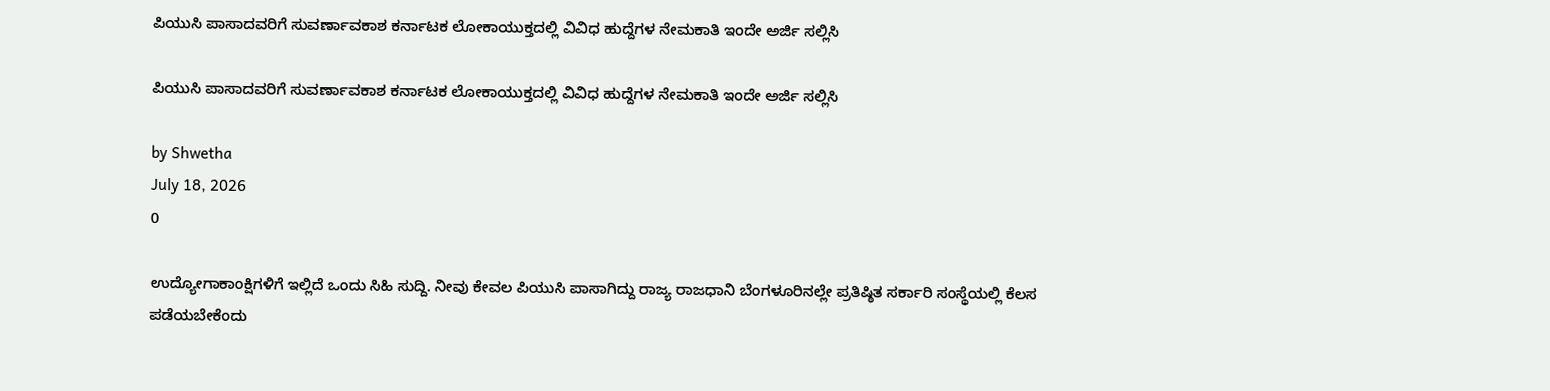ಪಿಯುಸಿ ಪಾಸಾದವರಿಗೆ ಸುವರ್ಣಾವಕಾಶ ಕರ್ನಾಟಕ ಲೋಕಾಯುಕ್ತದಲ್ಲಿ ವಿವಿಧ ಹುದ್ದೆಗಳ ನೇಮಕಾತಿ ಇಂದೇ ಅರ್ಜಿ ಸಲ್ಲಿಸಿ

ಪಿಯುಸಿ ಪಾಸಾದವರಿಗೆ ಸುವರ್ಣಾವಕಾಶ ಕರ್ನಾಟಕ ಲೋಕಾಯುಕ್ತದಲ್ಲಿ ವಿವಿಧ ಹುದ್ದೆಗಳ ನೇಮಕಾತಿ ಇಂದೇ ಅರ್ಜಿ ಸಲ್ಲಿಸಿ

by Shwetha
July 18, 2026
0

ಉದ್ಯೋಗಾಕಾಂಕ್ಷಿಗಳಿಗೆ ಇಲ್ಲಿದೆ ಒಂದು ಸಿಹಿ ಸುದ್ದಿ. ನೀವು ಕೇವಲ ಪಿಯುಸಿ ಪಾಸಾಗಿದ್ದು ರಾಜ್ಯ ರಾಜಧಾನಿ ಬೆಂಗಳೂರಿನಲ್ಲೇ ಪ್ರತಿಷ್ಠಿತ ಸರ್ಕಾರಿ ಸಂಸ್ಥೆಯಲ್ಲಿ ಕೆಲಸ ಪಡೆಯಬೇಕೆಂದು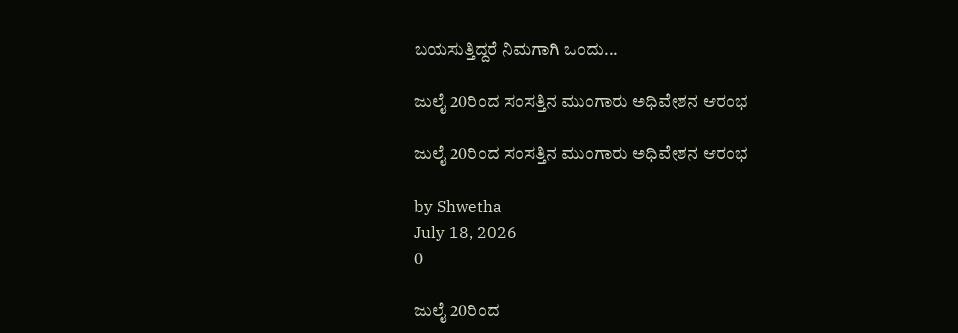ಬಯಸುತ್ತಿದ್ದರೆ ನಿಮಗಾಗಿ ಒಂದು...

ಜುಲೈ 20ರಿಂದ ಸಂಸತ್ತಿನ ಮುಂಗಾರು ಅಧಿವೇಶನ ಆರಂಭ

ಜುಲೈ 20ರಿಂದ ಸಂಸತ್ತಿನ ಮುಂಗಾರು ಅಧಿವೇಶನ ಆರಂಭ

by Shwetha
July 18, 2026
0

ಜುಲೈ 20ರಿಂದ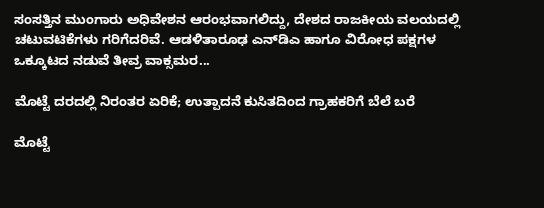ಸಂಸತ್ತಿನ ಮುಂಗಾರು ಅಧಿವೇಶನ ಆರಂಭವಾಗಲಿದ್ದು, ದೇಶದ ರಾಜಕೀಯ ವಲಯದಲ್ಲಿ ಚಟುವಟಿಕೆಗಳು ಗರಿಗೆದರಿವೆ. ಆಡಳಿತಾರೂಢ ಎನ್‌ಡಿಎ ಹಾಗೂ ವಿರೋಧ ಪಕ್ಷಗಳ ಒಕ್ಕೂಟದ ನಡುವೆ ತೀವ್ರ ವಾಕ್ಸಮರ...

ಮೊಟ್ಟೆ ದರದಲ್ಲಿ ನಿರಂತರ ಏರಿಕೆ; ಉತ್ಪಾದನೆ ಕುಸಿತದಿಂದ ಗ್ರಾಹಕರಿಗೆ ಬೆಲೆ ಬರೆ

ಮೊಟ್ಟೆ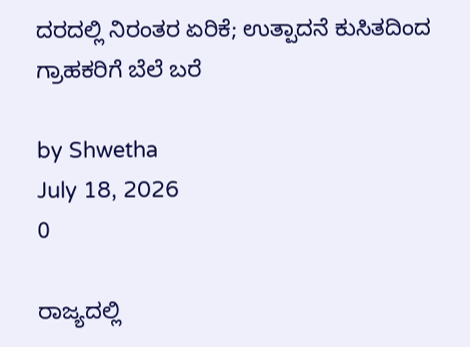ದರದಲ್ಲಿ ನಿರಂತರ ಏರಿಕೆ; ಉತ್ಪಾದನೆ ಕುಸಿತದಿಂದ ಗ್ರಾಹಕರಿಗೆ ಬೆಲೆ ಬರೆ

by Shwetha
July 18, 2026
0

ರಾಜ್ಯದಲ್ಲಿ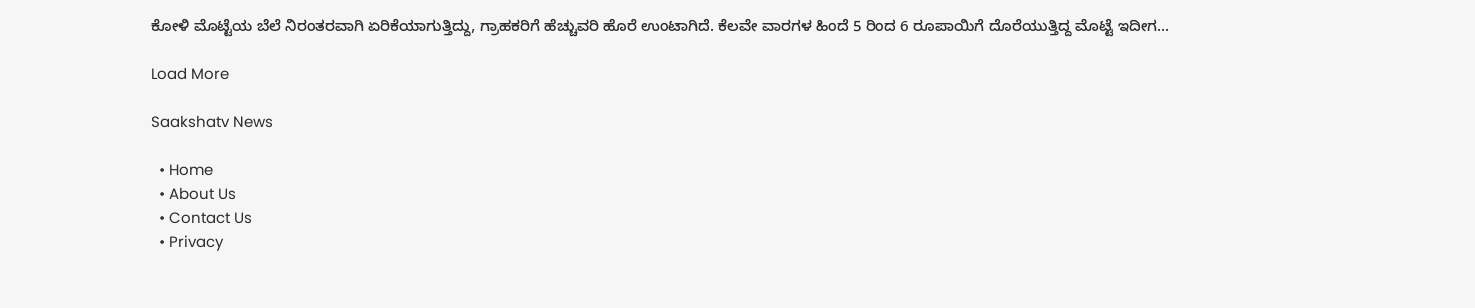ಕೋಳಿ ಮೊಟ್ಟೆಯ ಬೆಲೆ ನಿರಂತರವಾಗಿ ಏರಿಕೆಯಾಗುತ್ತಿದ್ದು, ಗ್ರಾಹಕರಿಗೆ ಹೆಚ್ಚುವರಿ ಹೊರೆ ಉಂಟಾಗಿದೆ. ಕೆಲವೇ ವಾರಗಳ ಹಿಂದೆ 5 ರಿಂದ 6 ರೂಪಾಯಿಗೆ ದೊರೆಯುತ್ತಿದ್ದ ಮೊಟ್ಟೆ ಇದೀಗ...

Load More

Saakshatv News

  • Home
  • About Us
  • Contact Us
  • Privacy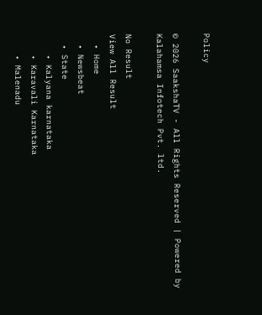Policy

© 2026 SaakshaTV - All Rights Reserved | Powered by Kalahamsa Infotech Pvt. ltd.

No Result
View All Result
  • Home
  • Newsbeat
  • State
    • Kalyana karnataka
    • Karavali Karnataka
    • Malenadu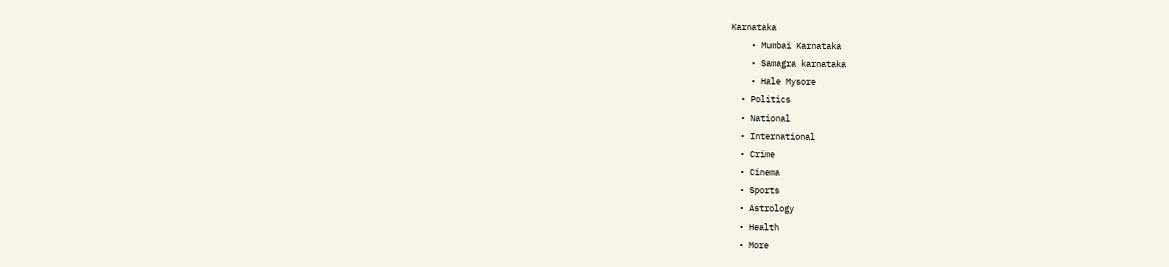Karnataka
    • Mumbai Karnataka
    • Samagra karnataka
    • Hale Mysore
  • Politics
  • National
  • International
  • Crime
  • Cinema
  • Sports
  • Astrology
  • Health
  • More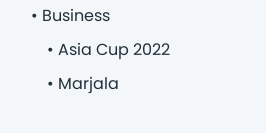• Business
    • Asia Cup 2022
    • Marjala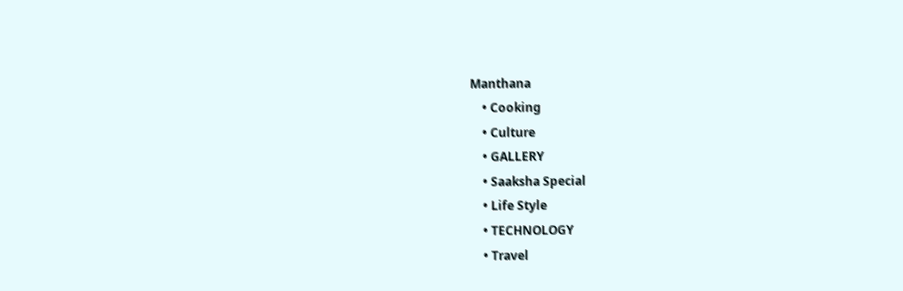Manthana
    • Cooking
    • Culture
    • GALLERY
    • Saaksha Special
    • Life Style
    • TECHNOLOGY
    • Travel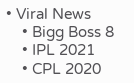• Viral News
    • Bigg Boss 8
    • IPL 2021
    • CPL 2020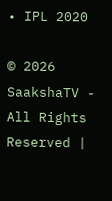• IPL 2020

© 2026 SaakshaTV - All Rights Reserved |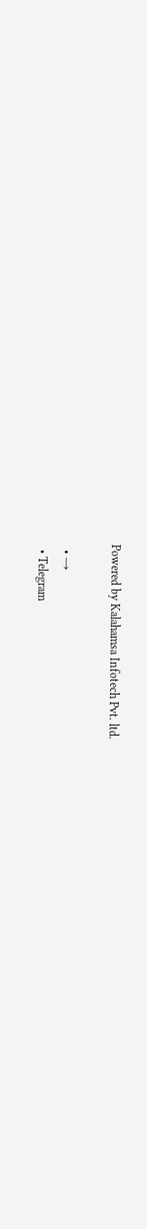Powered by Kalahamsa Infotech Pvt. ltd.

  • →
  • Telegram